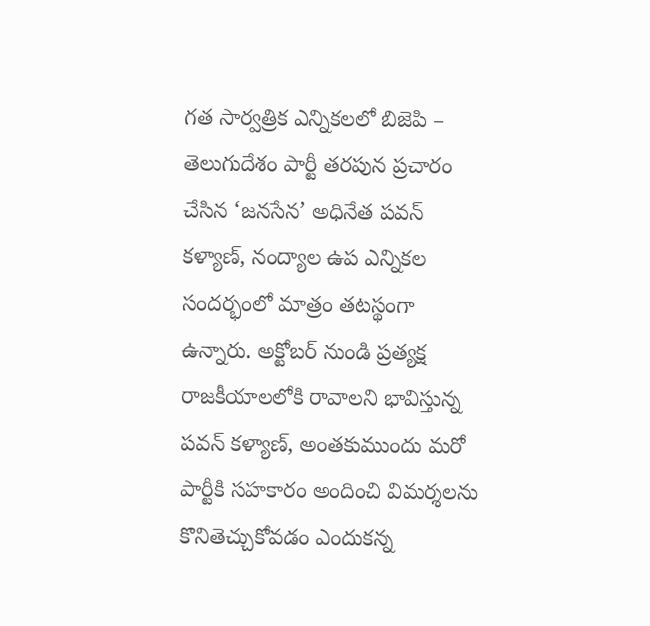గత సార్వత్రిక ఎన్నికలలో బిజెపి – తెలుగుదేశం పార్టీ తరపున ప్రచారం చేసిన ‘జనసేన’ అధినేత పవన్ కళ్యాణ్, నంద్యాల ఉప ఎన్నికల సందర్భంలో మాత్రం తటస్థంగా ఉన్నారు. అక్టోబర్ నుండి ప్రత్యక్ష రాజకీయాలలోకి రావాలని భావిస్తున్న పవన్ కళ్యాణ్, అంతకుముందు మరో పార్టీకి సహకారం అందించి విమర్శలను కొనితెచ్చుకోవడం ఎందుకన్న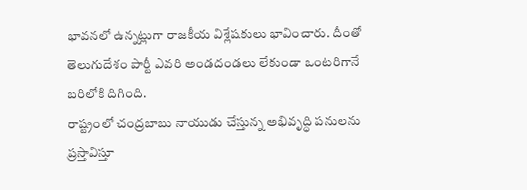భావనలో ఉన్నట్లుగా రాజకీయ విశ్లేషకులు భావించారు. దీంతో తెలుగుదేశం పార్టీ ఎవరి అండదండలు లేకుండా ఒంటరిగానే బరిలోకి దిగింది.
రాష్ట్రంలో చంద్రబాబు నాయుడు చేస్తున్న అభివృద్ధి పనులను ప్రస్తావిస్తూ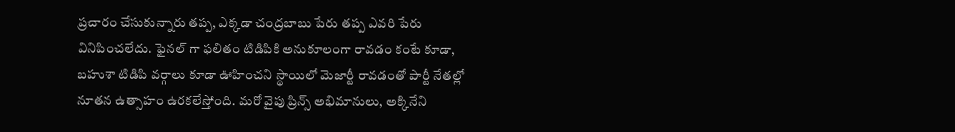ప్రచారం చేసుకున్నారు తప్ప, ఎక్కడా చంద్రబాబు పేరు తప్ప ఎవరి పేరు వినిపించలేదు. ఫైనల్ గా ఫలితం టిడిపికి అనుకూలంగా రావడం కంటే కూడా, బహుశా టిడిపి వర్గాలు కూడా ఊహించని స్థాయిలో మెజార్టీ రావడంతో పార్టీ నేతల్లో నూతన ఉత్సాహం ఉరకలేస్తోంది. మరో వైపు ప్రిన్స్ అభిమానులు, అక్కినేని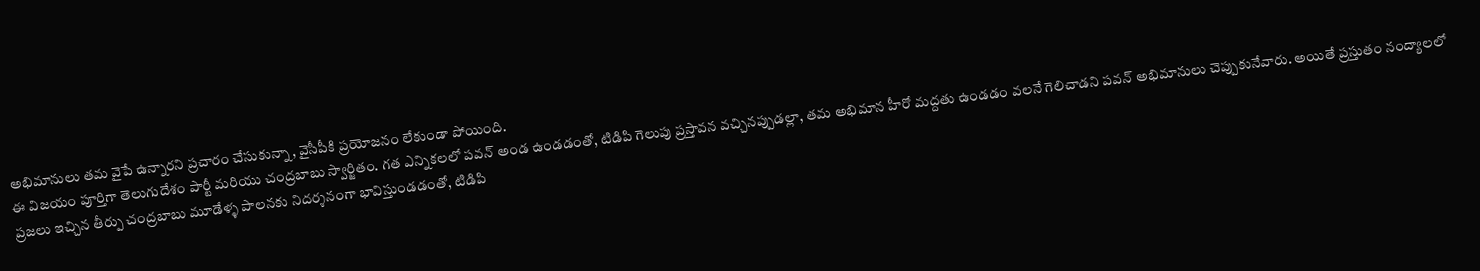అభిమానులు తమ వైపే ఉన్నారని ప్రచారం చేసుకున్నా, వైసీపీకి ప్రయోజనం లేకుండా పోయింది.
ఈ విజయం పూర్తిగా తెలుగుదేశం పార్టీ మరియు చంద్రబాబు స్వార్జితం. గత ఎన్నికలలో పవన్ అండ ఉండడంతో, టిడిపి గెలుపు ప్రస్తావన వచ్చినప్పుడల్లా, తమ అభిమాన హీరో మద్దతు ఉండడం వలనే గెలిచాడని పవన్ అభిమానులు చెప్పుకునేవారు. అయితే ప్రస్తుతం నంద్యాలలో ప్రజలు ఇచ్చిన తీర్పు చంద్రబాబు మూడేళ్ళ పాలనకు నిదర్శనంగా భావిస్తుండడంతో, టిడిపి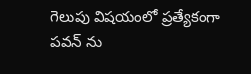గెలుపు విషయంలో ప్రత్యేకంగా పవన్ ను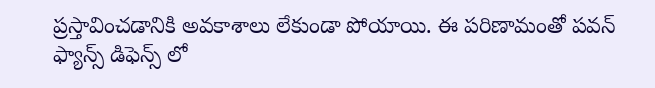ప్రస్తావించడానికి అవకాశాలు లేకుండా పోయాయి. ఈ పరిణామంతో పవన్ ఫ్యాన్స్ డిఫెన్స్ లో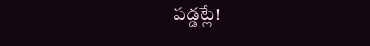పడ్డట్లే!